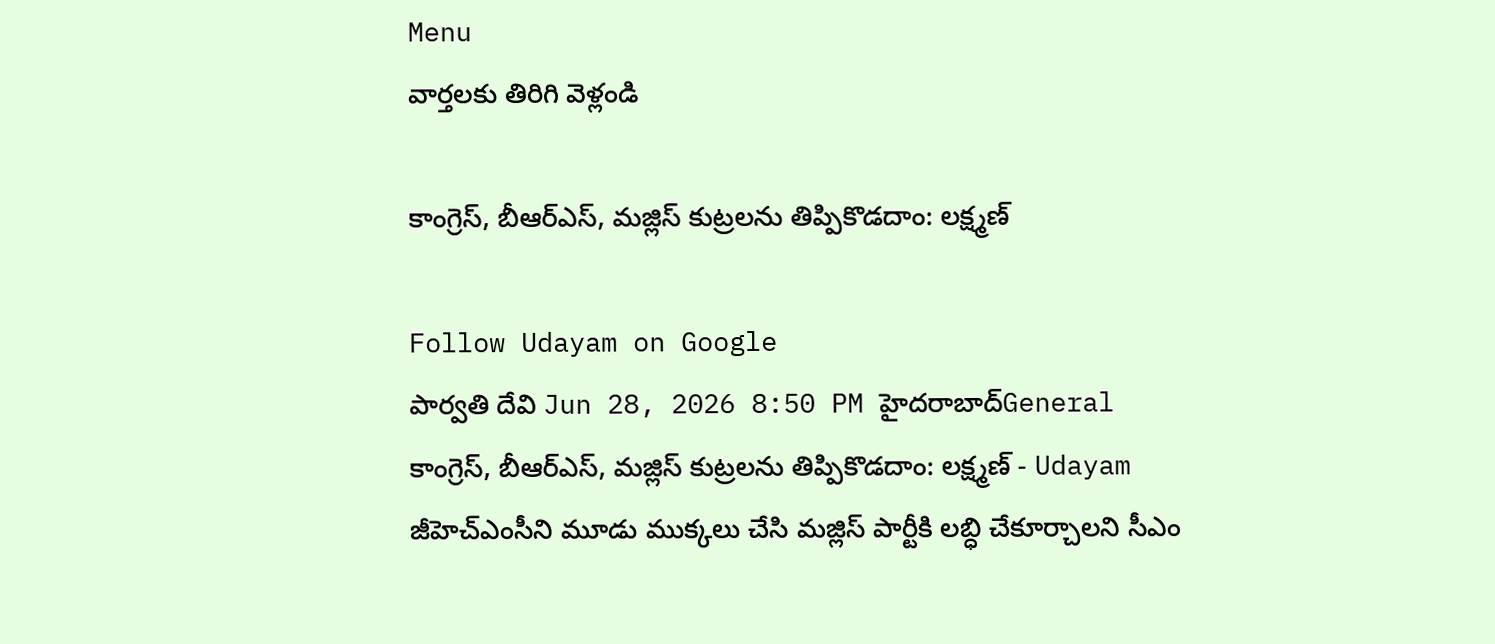Menu
వార్తలకు తిరిగి వెళ్లండి

కాంగ్రెస్, బీఆర్ఎస్, మజ్లిస్ కుట్రలను తిప్పికొడదాం: లక్ష్మణ్

Follow Udayam on Google
పార్వతి దేవి Jun 28, 2026 8:50 PM హైదరాబాద్General
కాంగ్రెస్, బీఆర్ఎస్, మజ్లిస్ కుట్రలను తిప్పికొడదాం: లక్ష్మణ్ - Udayam
జీహెచ్ఎంసీని మూడు ముక్కలు చేసి మజ్లిస్ పార్టీకి లబ్ధి చేకూర్చాలని సీఎం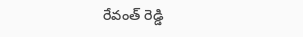రేవంత్ రెడ్డి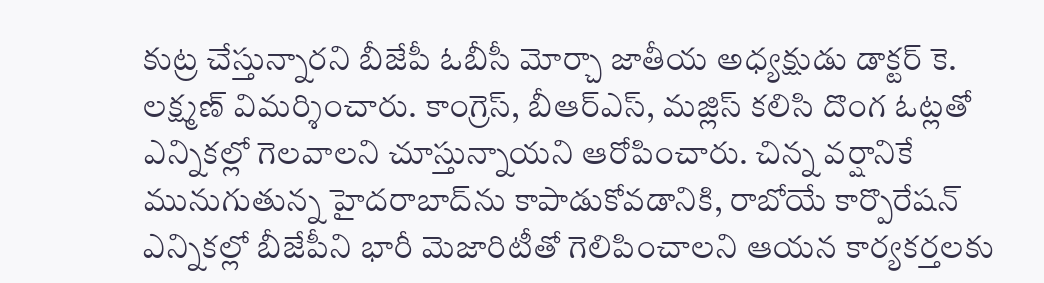కుట్ర చేస్తున్నారని బీజేపీ ఓబీసీ మోర్చా జాతీయ అధ్యక్షుడు డాక్టర్ కె. లక్ష్మణ్ విమర్శించారు. కాంగ్రెస్, బీఆర్ఎస్, మజ్లిస్ కలిసి దొంగ ఓట్లతో ఎన్నికల్లో గెలవాలని చూస్తున్నాయని ఆరోపించారు. చిన్న వర్షానికే మునుగుతున్న హైదరాబాద్‌ను కాపాడుకోవడానికి, రాబోయే కార్పొరేషన్ ఎన్నికల్లో బీజేపీని భారీ మెజారిటీతో గెలిపించాలని ఆయన కార్యకర్తలకు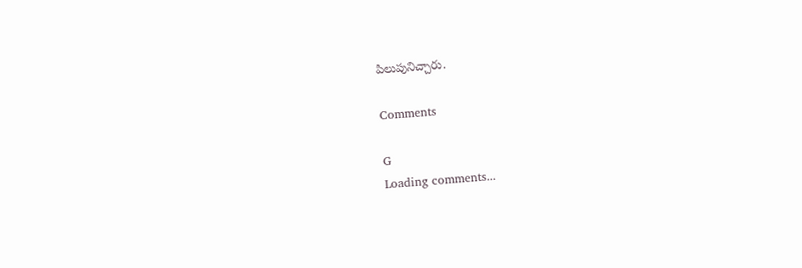పిలుపునిచ్చారు.

Comments

G
Loading comments...